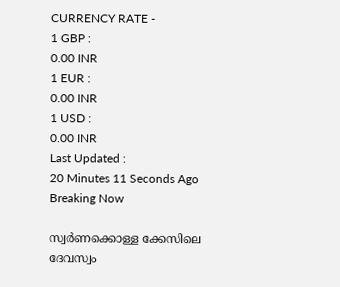CURRENCY RATE -
1 GBP :
0.00 INR
1 EUR :
0.00 INR
1 USD :
0.00 INR
Last Updated :
20 Minutes 11 Seconds Ago
Breaking Now

സ്വര്‍ണക്കൊള്ള ക്കേസിലെ ദേവസ്വം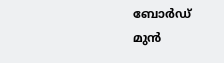ബോര്‍ഡ് മുന്‍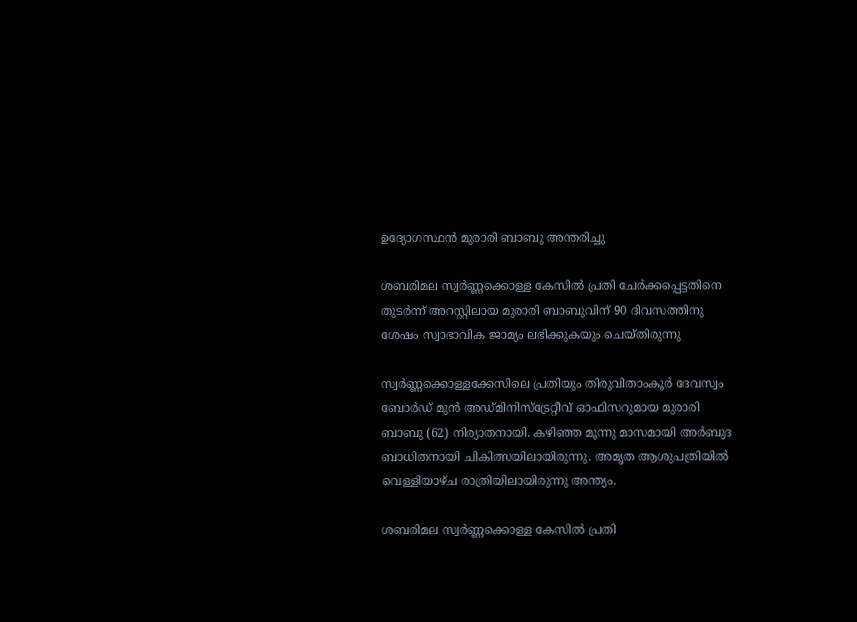ഉദ്യോഗസ്ഥന്‍ മുരാരി ബാബു അന്തരിച്ചു

ശബരിമല സ്വര്‍ണ്ണക്കൊള്ള കേസില്‍ പ്രതി ചേര്‍ക്കപ്പെട്ടതിനെ തുടര്‍ന്ന് അറസ്റ്റിലായ മുരാരി ബാബുവിന് 90 ദിവസത്തിനു ശേഷം സ്വാഭാവിക ജാമ്യം ലഭിക്കുകയും ചെയ്തിരുന്നു

സ്വര്‍ണ്ണക്കൊള്ളക്കേസിലെ പ്രതിയും തിരുവിതാംകൂര്‍ ദേവസ്വം ബോര്‍ഡ് മുന്‍ അഡ്മിനിസ്‌ട്രേറ്റീവ് ഓഫിസറുമായ മുരാരി ബാബു (62) നിര്യാതനായി. കഴിഞ്ഞ മൂന്നു മാസമായി അര്‍ബുദ ബാധിതനായി ചികിത്സയിലായിരുന്നു. അമൃത ആശുപത്രിയില്‍ വെള്ളിയാഴ്ച രാത്രിയിലായിരുന്നു അന്ത്യം.

ശബരിമല സ്വര്‍ണ്ണക്കൊള്ള കേസില്‍ പ്രതി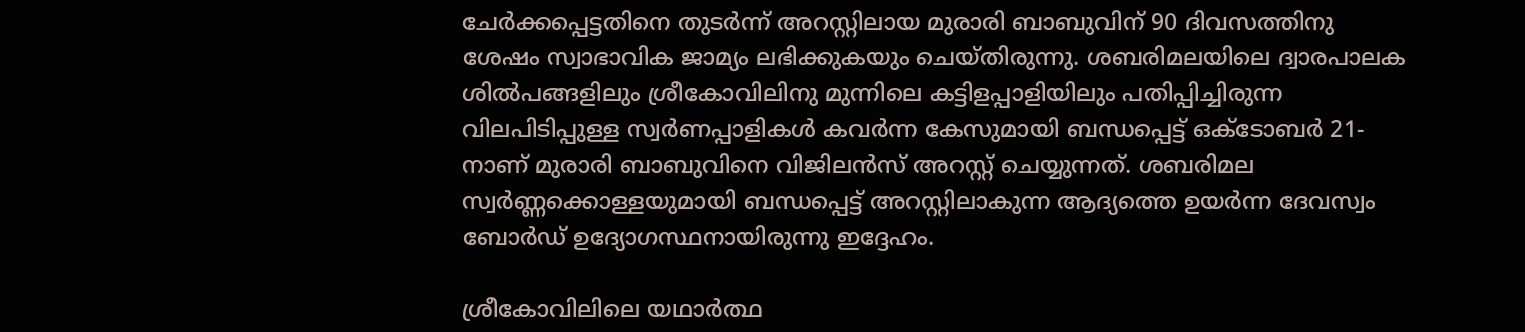ചേര്‍ക്കപ്പെട്ടതിനെ തുടര്‍ന്ന് അറസ്റ്റിലായ മുരാരി ബാബുവിന് 90 ദിവസത്തിനു ശേഷം സ്വാഭാവിക ജാമ്യം ലഭിക്കുകയും ചെയ്തിരുന്നു. ശബരിമലയിലെ ദ്വാരപാലക ശില്‍പങ്ങളിലും ശ്രീകോവിലിനു മുന്നിലെ കട്ടിളപ്പാളിയിലും പതിപ്പിച്ചിരുന്ന വിലപിടിപ്പുള്ള സ്വര്‍ണപ്പാളികള്‍ കവര്‍ന്ന കേസുമായി ബന്ധപ്പെട്ട് ഒക്ടോബര്‍ 21-നാണ് മുരാരി ബാബുവിനെ വിജിലന്‍സ് അറസ്റ്റ് ചെയ്യുന്നത്. ശബരിമല സ്വര്‍ണ്ണക്കൊള്ളയുമായി ബന്ധപ്പെട്ട് അറസ്റ്റിലാകുന്ന ആദ്യത്തെ ഉയര്‍ന്ന ദേവസ്വം ബോര്‍ഡ് ഉദ്യോഗസ്ഥനായിരുന്നു ഇദ്ദേഹം.

ശ്രീകോവിലിലെ യഥാര്‍ത്ഥ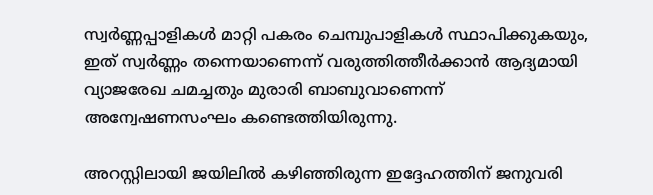സ്വര്‍ണ്ണപ്പാളികള്‍ മാറ്റി പകരം ചെമ്പുപാളികള്‍ സ്ഥാപിക്കുകയും, ഇത് സ്വര്‍ണ്ണം തന്നെയാണെന്ന് വരുത്തിത്തീര്‍ക്കാന്‍ ആദ്യമായി വ്യാജരേഖ ചമച്ചതും മുരാരി ബാബുവാണെന്ന് അന്വേഷണസംഘം കണ്ടെത്തിയിരുന്നു.

അറസ്റ്റിലായി ജയിലില്‍ കഴിഞ്ഞിരുന്ന ഇദ്ദേഹത്തിന് ജനുവരി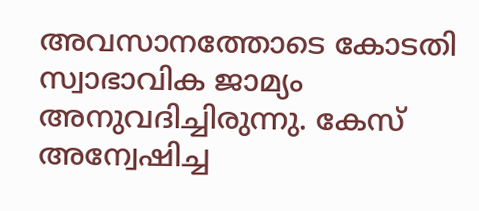അവസാനത്തോടെ കോടതി സ്വാഭാവിക ജാമ്യം അനുവദിച്ചിരുന്നു. കേസ് അന്വേഷിച്ച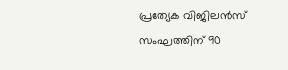പ്രത്യേക വിജിലന്‍സ് സംഘത്തിന് 90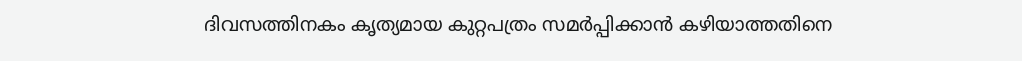ദിവസത്തിനകം കൃത്യമായ കുറ്റപത്രം സമര്‍പ്പിക്കാന്‍ കഴിയാത്തതിനെ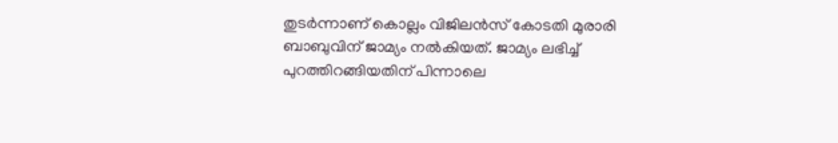തുടര്‍ന്നാണ് കൊല്ലം വിജിലന്‍സ് കോടതി മുരാരി ബാബുവിന് ജാമ്യം നല്‍കിയത്. ജാമ്യം ലഭിച്ച് പുറത്തിറങ്ങിയതിന് പിന്നാലെ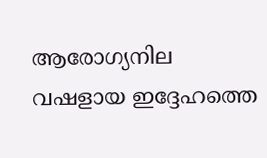ആരോഗ്യനില വഷളായ ഇദ്ദേഹത്തെ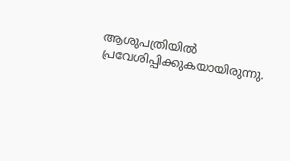ആശുപത്രിയില്‍ പ്രവേശിപ്പിക്കുകയായിരുന്നു.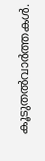കൂടുതല്‍വാര്‍ത്തകള്‍.